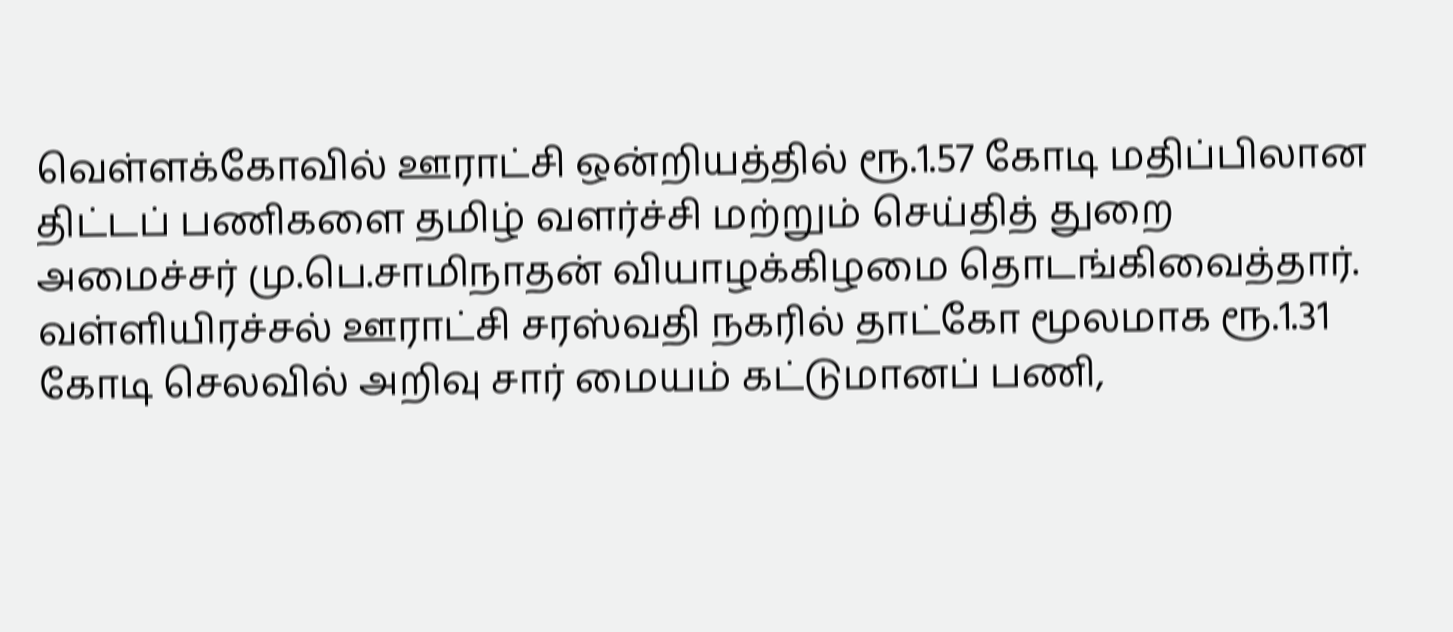வெள்ளக்கோவில் ஊராட்சி ஒன்றியத்தில் ரூ.1.57 கோடி மதிப்பிலான திட்டப் பணிகளை தமிழ் வளர்ச்சி மற்றும் செய்தித் துறை அமைச்சர் மு.பெ.சாமிநாதன் வியாழக்கிழமை தொடங்கிவைத்தார்.
வள்ளியிரச்சல் ஊராட்சி சரஸ்வதி நகரில் தாட்கோ மூலமாக ரூ.1.31 கோடி செலவில் அறிவு சார் மையம் கட்டுமானப் பணி,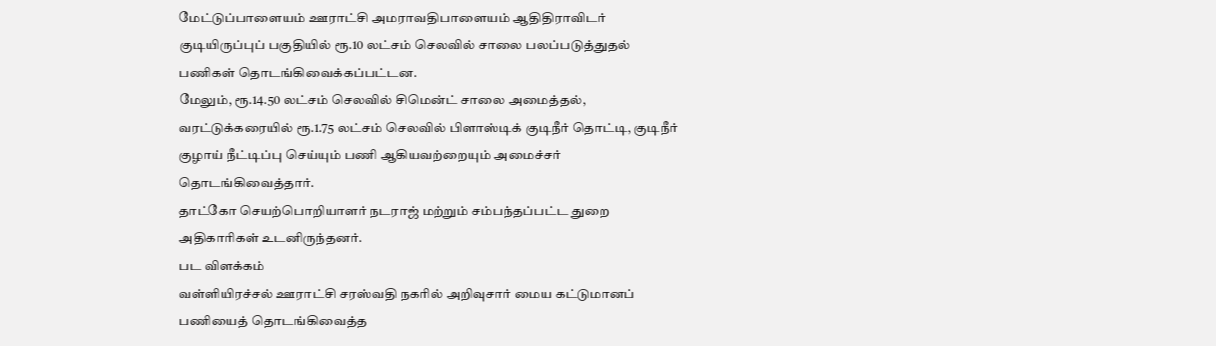மேட்டுப்பாளையம் ஊராட்சி அமராவதிபாளையம் ஆதிதிராவிடர் குடியிருப்புப் பகுதியில் ரூ.10 லட்சம் செலவில் சாலை பலப்படுத்துதல் பணிகள் தொடங்கிவைக்கப்பட்டன.
மேலும், ரூ.14.50 லட்சம் செலவில் சிமென்ட் சாலை அமைத்தல், வரட்டுக்கரையில் ரூ.1.75 லட்சம் செலவில் பிளாஸ்டிக் குடிநீர் தொட்டி, குடிநீர் குழாய் நீட்டிப்பு செய்யும் பணி ஆகியவற்றையும் அமைச்சர் தொடங்கிவைத்தார்.
தாட்கோ செயற்பொறியாளர் நடராஜ் மற்றும் சம்பந்தப்பட்ட துறை அதிகாரிகள் உடனிருந்தனர்.
பட விளக்கம்
வள்ளியிரச்சல் ஊராட்சி சரஸ்வதி நகரில் அறிவுசார் மைய கட்டுமானப் பணியைத் தொடங்கிவைத்த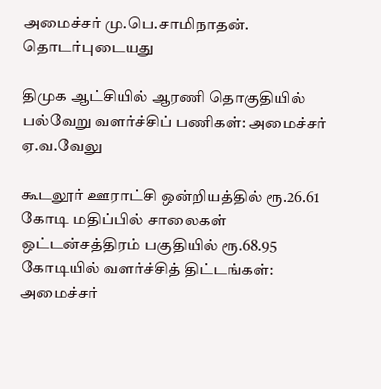அமைச்சர் மு.பெ.சாமிநாதன்.
தொடர்புடையது

திமுக ஆட்சியில் ஆரணி தொகுதியில் பல்வேறு வளர்ச்சிப் பணிகள்: அமைச்சர் ஏ.வ.வேலு

கூடலூர் ஊராட்சி ஒன்றியத்தில் ரூ.26.61 கோடி மதிப்பில் சாலைகள்
ஒட்டன்சத்திரம் பகுதியில் ரூ.68.95 கோடியில் வளர்ச்சித் திட்டங்கள்: அமைச்சர்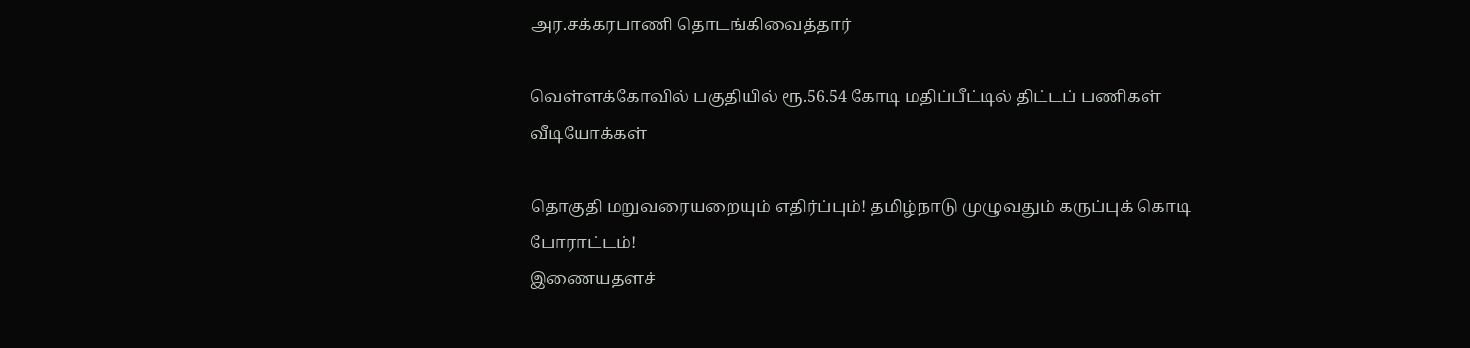அர.சக்கரபாணி தொடங்கிவைத்தார்

வெள்ளக்கோவில் பகுதியில் ரூ.56.54 கோடி மதிப்பீட்டில் திட்டப் பணிகள்
வீடியோக்கள்

தொகுதி மறுவரையறையும் எதிர்ப்பும்! தமிழ்நாடு முழுவதும் கருப்புக் கொடி போராட்டம்!
இணையதளச்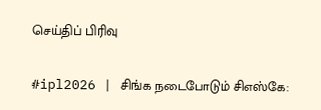செய்திப் பிரிவு

#ipl2026 | சிங்க நடைபோடும் சிஎஸ்கே: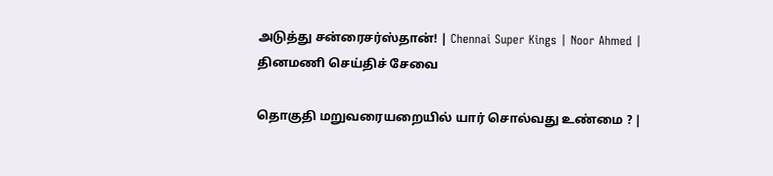அடுத்து சன்ரைசர்ஸ்தான்! | Chennai Super Kings | Noor Ahmed |
தினமணி செய்திச் சேவை

தொகுதி மறுவரையறையில் யார் சொல்வது உண்மை ? |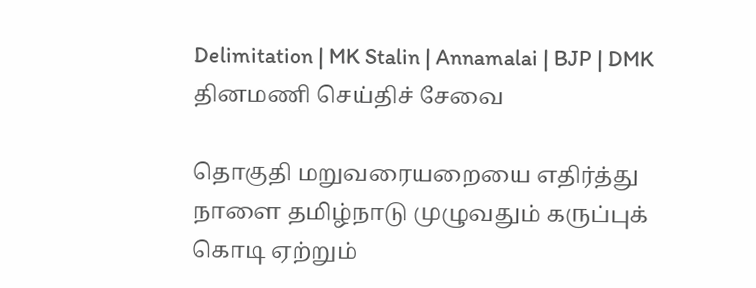Delimitation | MK Stalin | Annamalai | BJP | DMK
தினமணி செய்திச் சேவை

தொகுதி மறுவரையறையை எதிர்த்து நாளை தமிழ்நாடு முழுவதும் கருப்புக் கொடி ஏற்றும்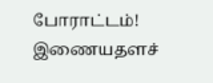போராட்டம்!
இணையதளச்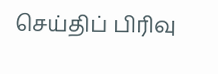செய்திப் பிரிவு